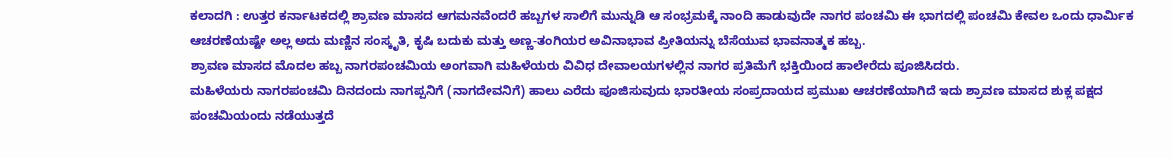ಕಲಾದಗಿ : ಉತ್ತರ ಕರ್ನಾಟಕದಲ್ಲಿ ಶ್ರಾವಣ ಮಾಸದ ಆಗಮನವೆಂದರೆ ಹಬ್ಬಗಳ ಸಾಲಿಗೆ ಮುನ್ನುಡಿ ಆ ಸಂಭ್ರಮಕ್ಕೆ ನಾಂದಿ ಹಾಡುವುದೇ ನಾಗರ ಪಂಚಮಿ ಈ ಭಾಗದಲ್ಲಿ ಪಂಚಮಿ ಕೇವಲ ಒಂದು ಧಾರ್ಮಿಕ ಆಚರಣೆಯಷ್ಟೇ ಅಲ್ಲ ಅದು ಮಣ್ಣಿನ ಸಂಸ್ಕೃತಿ, ಕೃಷಿ ಬದುಕು ಮತ್ತು ಅಣ್ಣ-ತಂಗಿಯರ ಅವಿನಾಭಾವ ಪ್ರೀತಿಯನ್ನು ಬೆಸೆಯುವ ಭಾವನಾತ್ಮಕ ಹಬ್ಬ.
ಶ್ರಾವಣ ಮಾಸದ ಮೊದಲ ಹಬ್ಬ ನಾಗರಪಂಚಮಿಯ ಅಂಗವಾಗಿ ಮಹಿಳೆಯರು ವಿವಿಧ ದೇವಾಲಯಗಳಲ್ಲಿನ ನಾಗರ ಪ್ರತಿಮೆಗೆ ಭಕ್ತಿಯಿಂದ ಹಾಲೇರೆದು ಪೂಜಿಸಿದರು.
ಮಹಿಳೆಯರು ನಾಗರಪಂಚಮಿ ದಿನದಂದು ನಾಗಪ್ಪನಿಗೆ (ನಾಗದೇವನಿಗೆ) ಹಾಲು ಎರೆದು ಪೂಜಿಸುವುದು ಭಾರತೀಯ ಸಂಪ್ರದಾಯದ ಪ್ರಮುಖ ಆಚರಣೆಯಾಗಿದೆ ಇದು ಶ್ರಾವಣ ಮಾಸದ ಶುಕ್ಲ ಪಕ್ಷದ ಪಂಚಮಿಯಂದು ನಡೆಯುತ್ತದೆ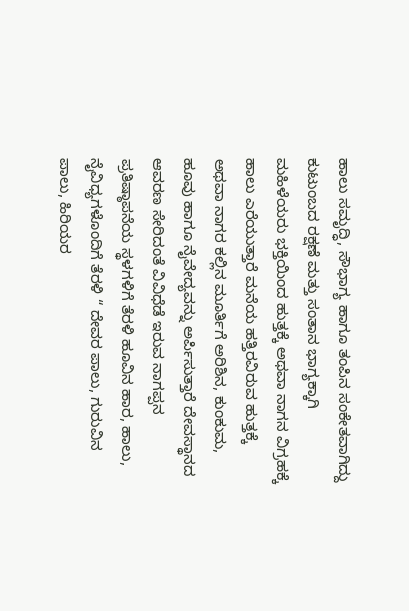ಹಾಲು ಸಮೃದ್ಧಿ, ಸೌಭಾಗ್ಯ ಹಾಗೂ ತಂಪಿನ ಸಂಕೇತವಾಗಿದ್ದು ಕುಟುಂಬದ ರಕ್ಷಣೆ ಮತ್ತು ಸಂತಾನ ಭಾಗ್ಯಕ್ಕಾಗಿ ಮಹಿಳೆಯರು ಭಕ್ತಿಯಿಂದ ಹುತ್ತಕ್ಕೆ ಅಥವಾ ನಾಗನ ವಿಗ್ರಹಕ್ಕೆ ಹಾಲು ಎರೆಯುತ್ತಾರೆ ಮನೆಯ ಹತ್ತಿರವಿರುವ ಹುತ್ತಕ್ಕೆ ಅಥವಾ ನಾಗರ ಕಲ್ಲಿನ ಮೂರ್ತಿಗೆ ಅರಿಶಿನ, ಕುಂಕುಮ, ಹೂವು ಹಾಗೂ ನೈವೇದ್ಯವನ್ನು ಅರ್ಪಿಸುತ್ತಾರೆ ದೇವಸ್ಥಾನದ ಆವರಣ ಸೇರಿದಂತೆ ವಿವಿಧೆಡೆ ಇರುವ ನಾಗಪ್ಪನ ಪ್ರತಿಷ್ಠಾಪನೆಯ ಸ್ಥಳಗಳಿಗೆ ತೆರಳಿ ಹೂವಿನ ಹಾರ, ಹಾಲು, ನೈವಿಧ್ಯಗಳೊಂದಿಗೆ ತೆರಳಿ “ ದೇವರ ಪಾಲು, ಗುರುವಿನ ಪಾಲು, ಹಿರಿಯರ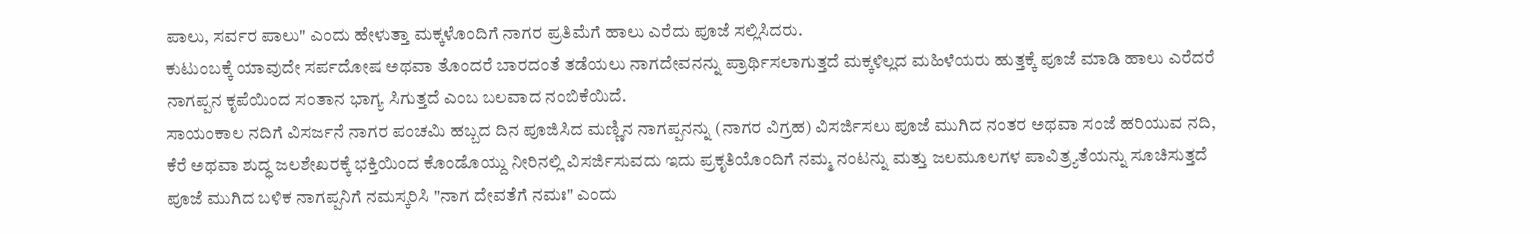ಪಾಲು, ಸರ್ವರ ಪಾಲು" ಎಂದು ಹೇಳುತ್ತಾ ಮಕ್ಕಳೊಂದಿಗೆ ನಾಗರ ಪ್ರತಿಮೆಗೆ ಹಾಲು ಎರೆದು ಪೂಜೆ ಸಲ್ಲಿಸಿದರು.
ಕುಟುಂಬಕ್ಕೆ ಯಾವುದೇ ಸರ್ಪದೋಷ ಅಥವಾ ತೊಂದರೆ ಬಾರದಂತೆ ತಡೆಯಲು ನಾಗದೇವನನ್ನು ಪ್ರಾರ್ಥಿಸಲಾಗುತ್ತದೆ ಮಕ್ಕಳಿಲ್ಲದ ಮಹಿಳೆಯರು ಹುತ್ತಕ್ಕೆ ಪೂಜೆ ಮಾಡಿ ಹಾಲು ಎರೆದರೆ ನಾಗಪ್ಪನ ಕೃಪೆಯಿಂದ ಸಂತಾನ ಭಾಗ್ಯ ಸಿಗುತ್ತದೆ ಎಂಬ ಬಲವಾದ ನಂಬಿಕೆಯಿದೆ.
ಸಾಯಂಕಾಲ ನದಿಗೆ ವಿಸರ್ಜನೆ ನಾಗರ ಪಂಚಮಿ ಹಬ್ಬದ ದಿನ ಪೂಜಿಸಿದ ಮಣ್ಣಿನ ನಾಗಪ್ಪನನ್ನು (ನಾಗರ ವಿಗ್ರಹ) ವಿಸರ್ಜಿಸಲು ಪೂಜೆ ಮುಗಿದ ನಂತರ ಅಥವಾ ಸಂಜೆ ಹರಿಯುವ ನದಿ, ಕೆರೆ ಅಥವಾ ಶುದ್ಧ ಜಲಶೇಖರಕ್ಕೆ ಭಕ್ತಿಯಿಂದ ಕೊಂಡೊಯ್ದು ನೀರಿನಲ್ಲಿ ವಿಸರ್ಜಿಸುವದು ಇದು ಪ್ರಕೃತಿಯೊಂದಿಗೆ ನಮ್ಮ ನಂಟನ್ನು ಮತ್ತು ಜಲಮೂಲಗಳ ಪಾವಿತ್ರ್ಯತೆಯನ್ನು ಸೂಚಿಸುತ್ತದೆ ಪೂಜೆ ಮುಗಿದ ಬಳಿಕ ನಾಗಪ್ಪನಿಗೆ ನಮಸ್ಕರಿಸಿ "ನಾಗ ದೇವತೆಗೆ ನಮಃ" ಎಂದು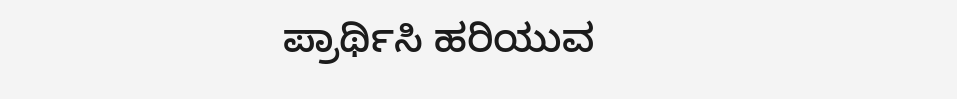ಪ್ರಾರ್ಥಿಸಿ ಹರಿಯುವ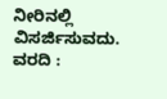ನೀರಿನಲ್ಲಿ ವಿಸರ್ಜಿಸುವದು.
ವರದಿ :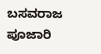ಬಸವರಾಜ ಪೂಜಾರಿ